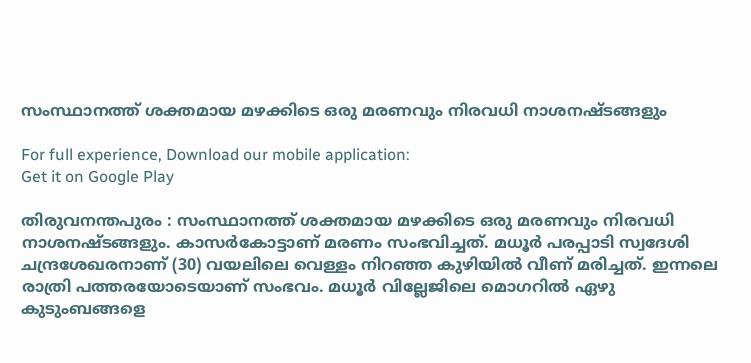സംസ്ഥാനത്ത് ശക്തമായ മഴക്കിടെ ഒരു മരണവും നിരവധി നാശനഷ്ടങ്ങളും

For full experience, Download our mobile application:
Get it on Google Play

തിരുവനന്തപുരം : സംസ്ഥാനത്ത് ശക്തമായ മഴക്കിടെ ഒരു മരണവും നിരവധി നാശനഷ്ടങ്ങളും. കാസര്‍കോട്ടാണ് മരണം സംഭവിച്ചത്. മധൂര്‍ പരപ്പാടി സ്വദേശി ചന്ദ്രശേഖരനാണ് (30) വയലിലെ വെള്ളം നിറഞ്ഞ കുഴിയില്‍ വീണ് മരിച്ചത്. ഇന്നലെ രാത്രി പത്തരയോടെയാണ് സംഭവം. മധൂര്‍ വില്ലേജിലെ മൊഗറില്‍ ഏഴു കുടുംബങ്ങളെ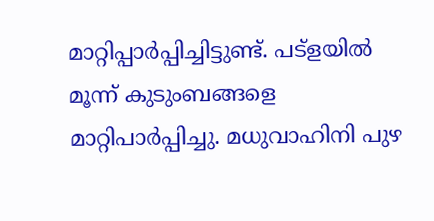മാറ്റിപ്പാര്‍പ്പിച്ചിട്ടുണ്ട്. പട്‌ളയില്‍ മൂന്ന് കുടുംബങ്ങളെ മാറ്റിപാര്‍പ്പിച്ചു. മധുവാഹിനി പുഴ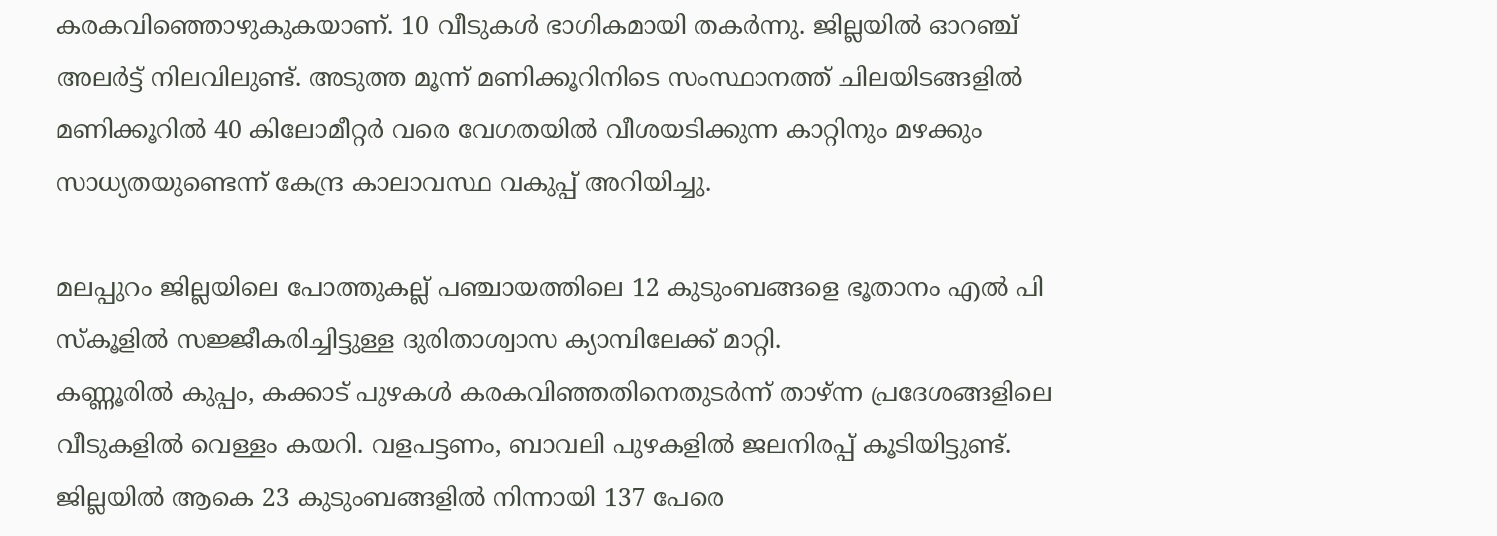കരകവിഞ്ഞൊഴുകുകയാണ്. 10 വീടുകള്‍ ഭാഗികമായി തകര്‍ന്നു. ജില്ലയില്‍ ഓറഞ്ച് അലര്‍ട്ട് നിലവിലുണ്ട്. അടുത്ത മൂന്ന് മണിക്കൂറിനിടെ സംസ്ഥാനത്ത് ചിലയിടങ്ങളില്‍ മണിക്കൂറില്‍ 40 കിലോമീറ്റര്‍ വരെ വേഗതയില്‍ വീശയടിക്കുന്ന കാറ്റിനും മഴക്കും സാധ്യതയുണ്ടെന്ന് കേന്ദ്ര കാലാവസ്ഥ വകുപ്പ് അറിയിച്ചു.

മലപ്പുറം ജില്ലയിലെ പോത്തുകല്ല് പഞ്ചായത്തിലെ 12 കുടുംബങ്ങളെ ഭൂതാനം എല്‍ പി സ്‌കൂളില്‍ സജ്ജീകരിച്ചിട്ടുള്ള ദുരിതാശ്വാസ ക്യാമ്പിലേക്ക് മാറ്റി.
കണ്ണൂരില്‍ കുപ്പം, കക്കാട് പുഴകള്‍ കരകവിഞ്ഞതിനെതുടര്‍ന്ന് താഴ്ന്ന പ്രദേശങ്ങളിലെ വീടുകളില്‍ വെള്ളം കയറി. വളപട്ടണം, ബാവലി പുഴകളില്‍ ജലനിരപ്പ് കൂടിയിട്ടുണ്ട്. ജില്ലയില്‍ ആകെ 23 കുടുംബങ്ങളില്‍ നിന്നായി 137 പേരെ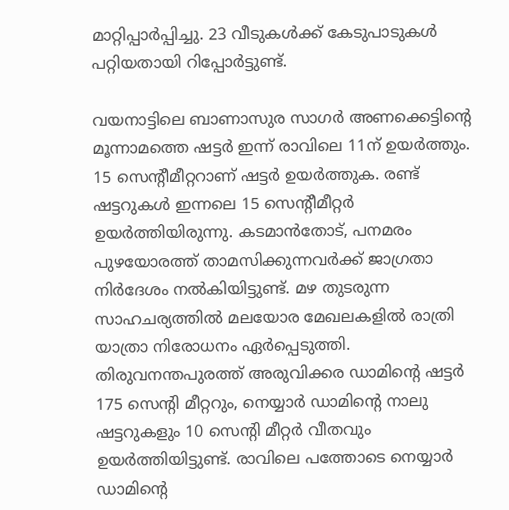മാറ്റിപ്പാര്‍പ്പിച്ചു. 23 വീടുകള്‍ക്ക് കേടുപാടുകള്‍ പറ്റിയതായി റിപ്പോര്‍ട്ടുണ്ട്.

വയനാട്ടിലെ ബാണാസുര സാഗര്‍ അണക്കെട്ടിന്റെ മൂന്നാമത്തെ ഷട്ടര്‍ ഇന്ന് രാവിലെ 11ന് ഉയര്‍ത്തും. 15 സെന്റീമീറ്ററാണ് ഷട്ടര്‍ ഉയര്‍ത്തുക. രണ്ട് ഷട്ടറുകള്‍ ഇന്നലെ 15 സെന്റീമീറ്റര്‍ ഉയര്‍ത്തിയിരുന്നു. കടമാന്‍തോട്, പനമരം പുഴയോരത്ത് താമസിക്കുന്നവര്‍ക്ക് ജാഗ്രതാ നിര്‍ദേശം നല്‍കിയിട്ടുണ്ട്. മഴ തുടരുന്ന സാഹചര്യത്തില്‍ മലയോര മേഖലകളില്‍ രാത്രി യാത്രാ നിരോധനം ഏര്‍പ്പെടുത്തി. തിരുവനന്തപുരത്ത് അരുവിക്കര ഡാമിന്റെ ഷട്ടര്‍ 175 സെന്റി മീറ്ററും, നെയ്യാര്‍ ഡാമിന്റെ നാലു ഷട്ടറുകളും 10 സെന്റി മീറ്റര്‍ വീതവും ഉയര്‍ത്തിയിട്ടുണ്ട്. രാവിലെ പത്തോടെ നെയ്യാര്‍ ഡാമിന്റെ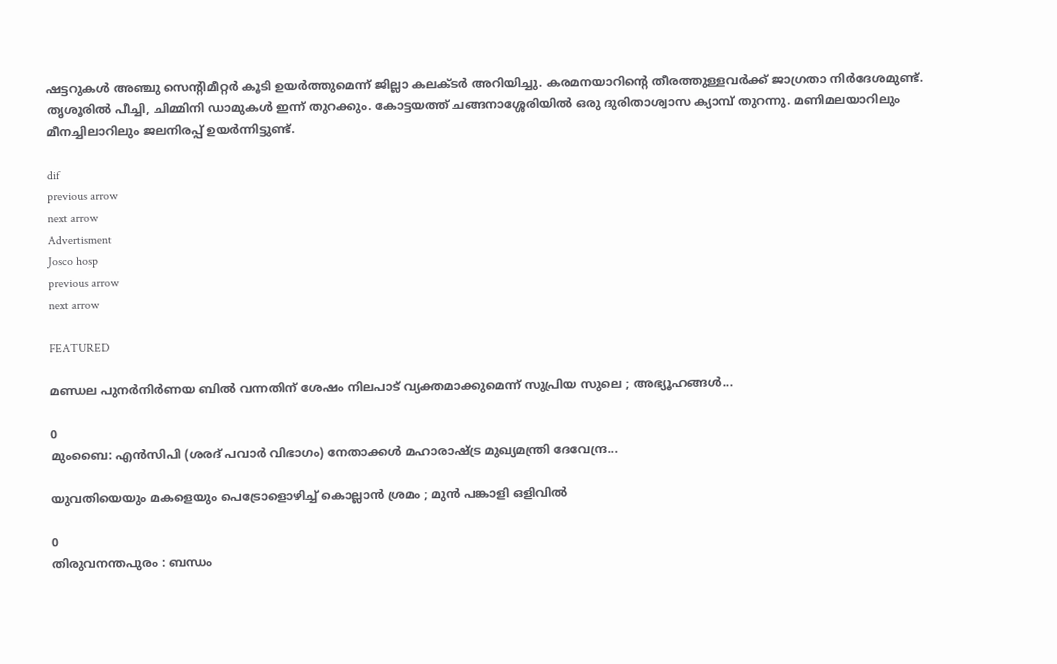ഷട്ടറുകള്‍ അഞ്ചു സെന്റിമീറ്റര്‍ കൂടി ഉയര്‍ത്തുമെന്ന് ജില്ലാ കലക്ടര്‍ അറിയിച്ചു. കരമനയാറിന്റെ തീരത്തുള്ളവര്‍ക്ക് ജാഗ്രതാ നിര്‍ദേശമുണ്ട്. തൃശൂരില്‍ പീച്ചി, ചിമ്മിനി ഡാമുകള്‍ ഇന്ന് തുറക്കും. കോട്ടയത്ത് ചങ്ങനാശ്ശേരിയില്‍ ഒരു ദുരിതാശ്വാസ ക്യാമ്പ് തുറന്നു. മണിമലയാറിലും മീനച്ചിലാറിലും ജലനിരപ്പ് ഉയര്‍ന്നിട്ടുണ്ട്.

dif
previous arrow
next arrow
Advertisment
Josco hosp
previous arrow
next arrow

FEATURED

മണ്ഡല പുനർനിർണയ ബിൽ വന്നതിന് ശേഷം നിലപാട് വ്യക്തമാക്കുമെന്ന് സുപ്രിയ സുലെ ; അഭ്യൂഹങ്ങൾ...

0
മുംബൈ: എൻസിപി (ശരദ് പവാർ വിഭാഗം) നേതാക്കൾ മഹാരാഷ്ട്ര മുഖ്യമന്ത്രി ദേവേന്ദ്ര...

യുവതിയെയും മകളെയും പെട്രോളൊഴിച്ച് കൊല്ലാൻ ശ്രമം ; മുൻ പങ്കാളി ഒളിവിൽ

0
തിരുവനന്തപുരം : ബന്ധം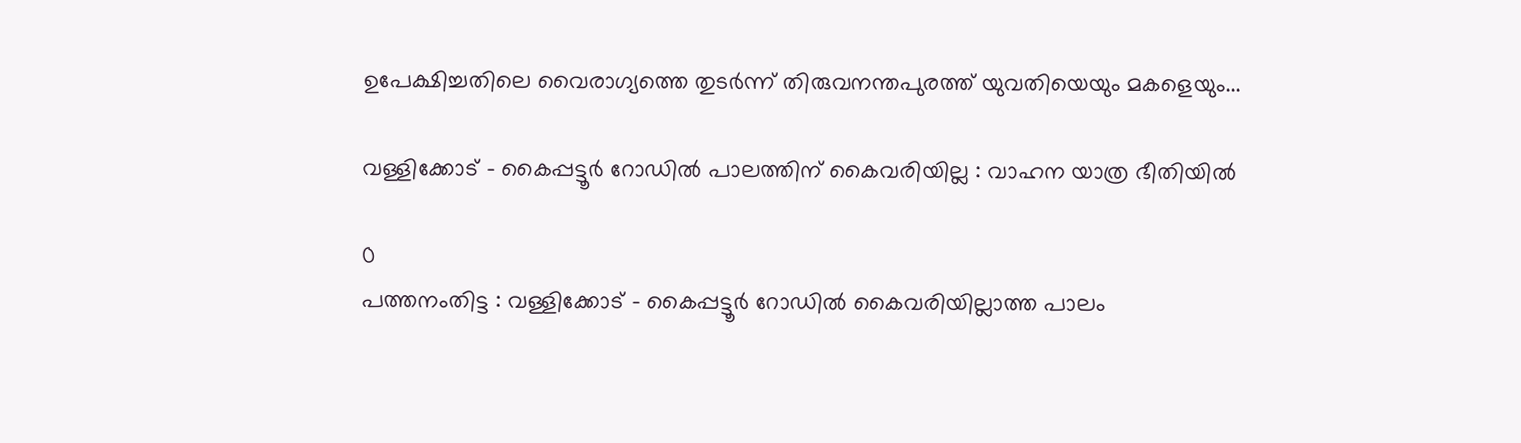ഉപേക്ഷിച്ചതിലെ വൈരാഗ്യത്തെ തുടർന്ന് തിരുവനന്തപുരത്ത് യുവതിയെയും മകളെയും...

വള്ളിക്കോട് – കൈപ്പട്ടൂര്‍ റോഡില്‍ പാലത്തിന് കൈവരിയില്ല : വാഹന യാത്ര ഭീതിയില്‍

0
പത്തനംതിട്ട : വള്ളിക്കോട് - കൈപ്പട്ടൂര്‍ റോഡില്‍ കൈവരിയില്ലാത്ത പാലം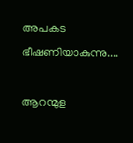അപകട ഭീഷണിയാകുന്നു....

ആറന്മുള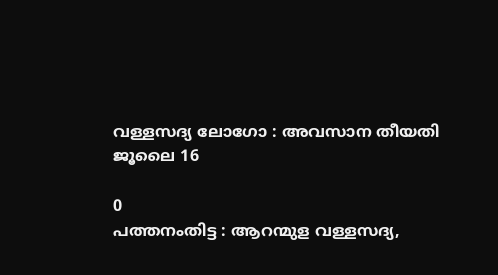വള്ളസദ്യ ലോഗോ : അവസാന തീയതി ജൂലൈ 16

0
പത്തനംതിട്ട : ആറന്മുള വള്ളസദ്യ,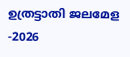ഉത്രട്ടാതി ജലമേള -2026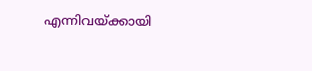എന്നിവയ്ക്കായി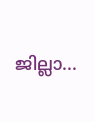ജില്ലാ...